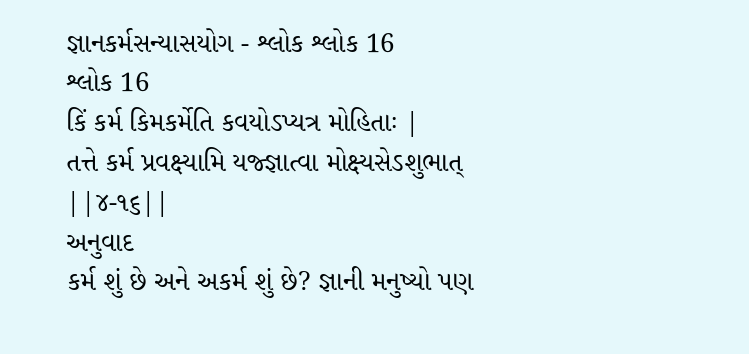જ્ઞાનકર્મસન્યાસયોગ - શ્લોક શ્લોક 16
શ્લોક 16
કિં કર્મ કિમકર્મેતિ કવયોઽપ્યત્ર મોહિતાઃ |
તત્તે કર્મ પ્રવક્ષ્યામિ યજ્જ્ઞાત્વા મોક્ષ્યસેઽશુભાત્ ||૪-૧૬||
અનુવાદ
કર્મ શું છે અને અકર્મ શું છે? જ્ઞાની મનુષ્યો પણ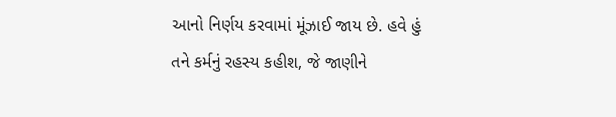આનો નિર્ણય કરવામાં મૂંઝાઈ જાય છે. હવે હું તને કર્મનું રહસ્ય કહીશ, જે જાણીને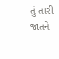તું તારી જાતને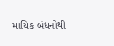માયિક બંધનોથી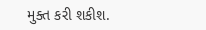મુક્ત કરી શકીશ.